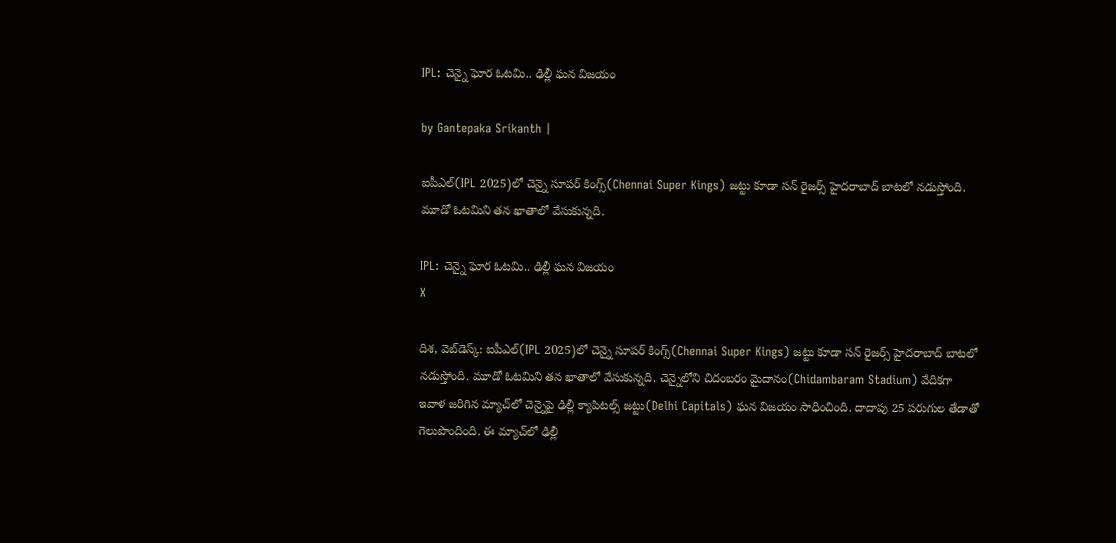IPL: చెన్నై ఘోర ఓటమి.. ఢిల్లీ ఘన విజయం

by Gantepaka Srikanth |

ఐపీఎల్‌(IPL 2025)లో చెన్నై సూపర్ కింగ్స్(Chennai Super Kings) జట్టు కూడా సన్‌ రైజర్స్ హైదరాబాద్‌ బాటలో నడుస్తోంది. మూడో ఓటమిని తన ఖాతాలో వేసుకున్నది.

IPL: చెన్నై ఘోర ఓటమి.. ఢిల్లీ ఘన విజయం
X

దిశ, వెబ్‌డెస్క్: ఐపీఎల్‌(IPL 2025)లో చెన్నై సూపర్ కింగ్స్(Chennai Super Kings) జట్టు కూడా సన్‌ రైజర్స్ హైదరాబాద్‌ బాటలో నడుస్తోంది. మూడో ఓటమిని తన ఖాతాలో వేసుకున్నది. చెన్నైలోని చిదంబరం మైదానం(Chidambaram Stadium) వేదికగా ఇవాళ జరిగిన మ్యాచ్‌లో చెన్నైపై ఢిల్లీ క్యాపిటల్స్ జట్టు(Delhi Capitals) ఘన విజయం సాధించింది. దాదాపు 25 పరుగుల తేడాతో గెలుపొందింది. ఈ మ్యాచ్‌లో ఢిల్లీ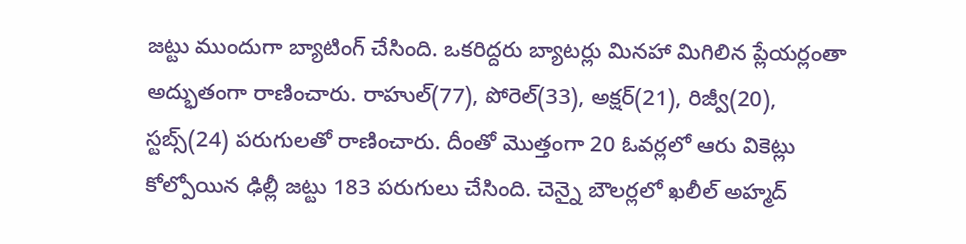జట్టు ముందుగా బ్యాటింగ్ చేసింది. ఒకరిద్దరు బ్యాటర్లు మినహా మిగిలిన ప్లేయర్లంతా అద్భుతంగా రాణించారు. రాహుల్(77), పోరెల్(33), అక్షర్(21), రిజ్వీ(20), స్టబ్స్(24) పరుగులతో రాణించారు. దీంతో మొత్తంగా 20 ఓవర్లలో ఆరు వికెట్లు కోల్పోయిన ఢిల్లీ జట్టు 183 పరుగులు చేసింది. చెన్నై బౌలర్లలో ఖలీల్ అహ్మద్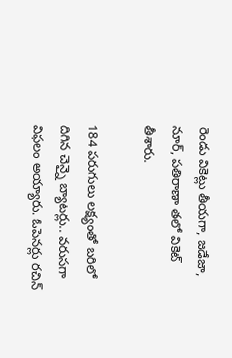రెండు వికెట్లు తీయగా, జడేజా, నూర్, పతిరాణా తలో వికెట్ తీశారు.

184 పరుగులు లక్ష్యంతో బరిలో దిగిన చెన్నై బ్యాటర్లు.. వరుసగా విఫలం అయ్యారు. ఓపెనర్లు రచిన్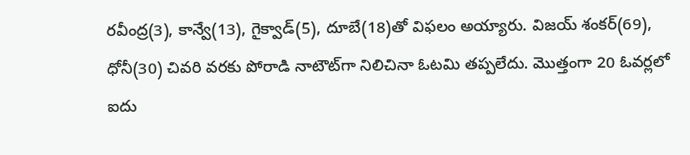రవీంద్ర(3), కాన్వే(13), గైక్వాడ్(5), దూబే(18)తో విఫలం అయ్యారు. విజయ్ శంకర్(69), ధోనీ(30) చివరి వరకు పోరాడి నాటౌట్‌గా నిలిచినా ఓటమి తప్పలేదు. మొత్తంగా 20 ఓవర్లలో ఐదు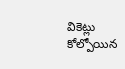వికెట్లు కోల్పోయిన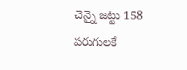చెన్నై జట్టు 158 పరుగులకే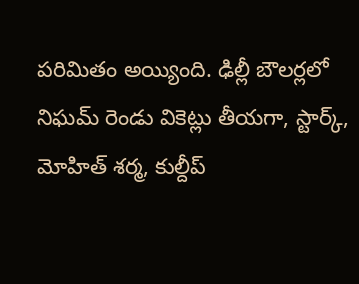పరిమితం అయ్యింది. ఢిల్లీ బౌలర్లలో నిఘమ్ రెండు వికెట్లు తీయగా, స్టార్క్, మోహిత్ శర్మ, కుల్దీప్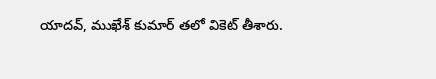యాదవ్, ముఖేశ్ కుమార్ తలో వికెట్ తీశారు.